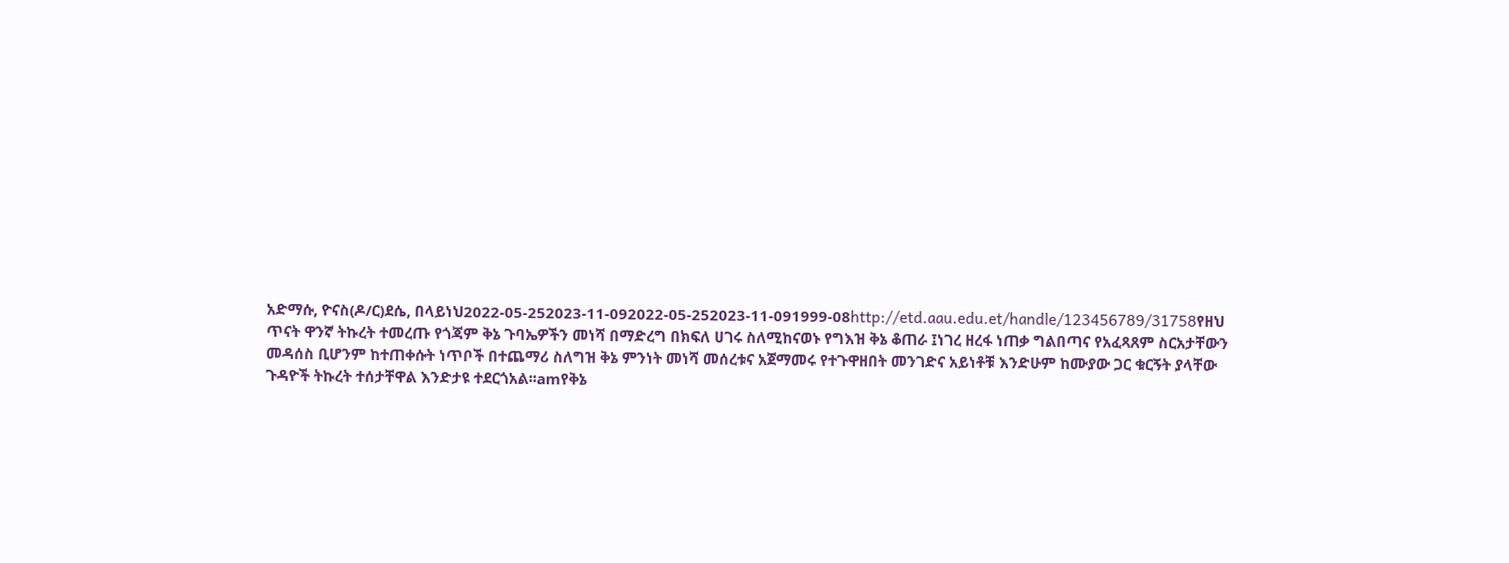አድማሱ, ዮናስ(ዶ/ር)ደሴ, በላይነህ2022-05-252023-11-092022-05-252023-11-091999-08http://etd.aau.edu.et/handle/123456789/31758የዘህ ጥናት ዋንኛ ትኩረት ተመረጡ የጎጃም ቅኔ ጉባኤዎችን መነሻ በማድረግ በክፍለ ሀገሩ ስለሚከናወኑ የግእዝ ቅኔ ቆጠራ ፤ነገረ ዘረፋ ነጠቃ ግልበጣና የአፈጻጸም ስርአታቸውን መዳሰስ ቢሆንም ከተጠቀሱት ነጥቦች በተጨማሪ ስለግዝ ቅኔ ምንነት መነሻ መሰረቱና አጀማመሩ የተጉዋዘበት መንገድና አይነቶቹ እንድሁም ከሙያው ጋር ቁርኝት ያላቸው ጉዳዮች ትኩረት ተሰታቸዋል እንድታዩ ተደርጎአል፡፡amየቅኔ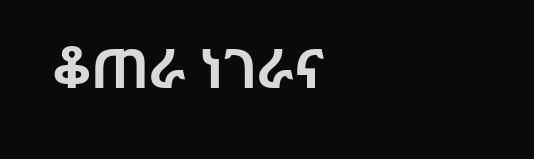ቆጠራ ነገራና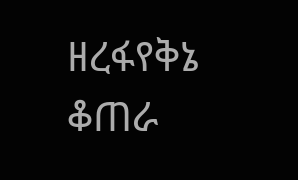ዘረፋየቅኔ ቆጠራ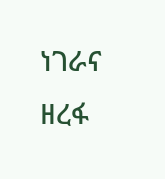ነገራና ዘረፋ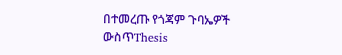በተመረጡ የጎጃም ጉባኤዎች ውስጥThesis